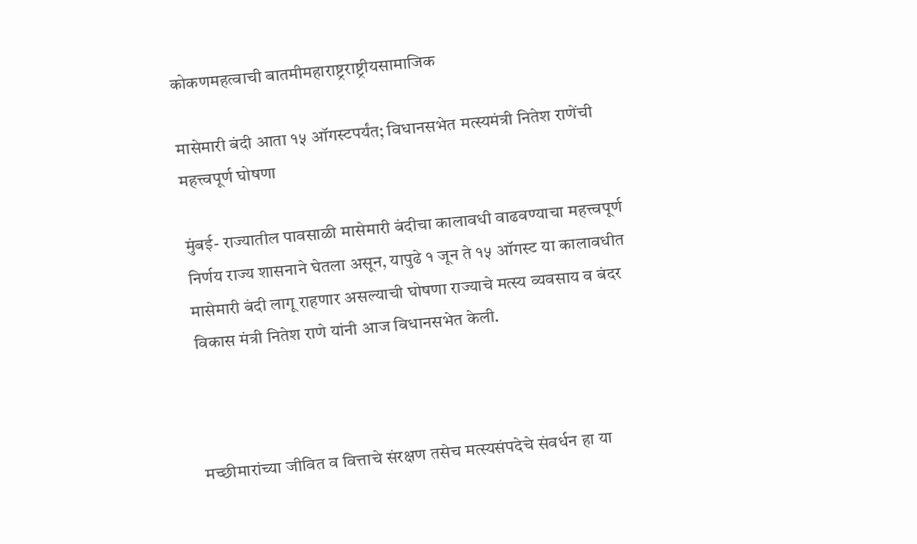कोकणमहत्वाची बातमीमहाराष्ट्रराष्ट्रीयसामाजिक

मासेमारी बंदी आता १५ ऑगस्टपर्यंत; विधानसभेत मत्स्यमंत्री नितेश राणेंची महत्त्वपूर्ण घोषणा

मुंबई- राज्यातील पावसाळी मासेमारी बंदीचा कालावधी वाढवण्याचा महत्त्वपूर्ण निर्णय राज्य शासनाने घेतला असून, यापुढे १ जून ते १५ ऑगस्ट या कालावधीत मासेमारी बंदी लागू राहणार असल्याची घोषणा राज्याचे मत्स्य व्यवसाय व बंदर विकास मंत्री नितेश राणे यांनी आज विधानसभेत केली.



मच्छीमारांच्या जीवित व वित्ताचे संरक्षण तसेच मत्स्यसंपदेचे संवर्धन हा या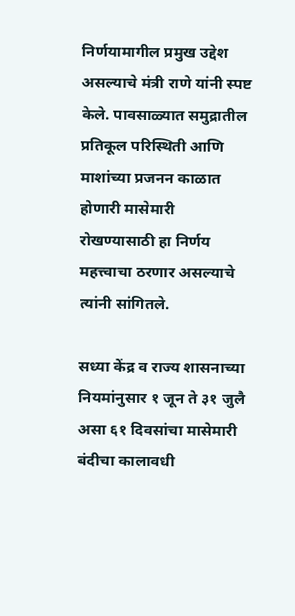निर्णयामागील प्रमुख उद्देश असल्याचे मंत्री राणे यांनी स्पष्ट केले. पावसाळ्यात समुद्रातील प्रतिकूल परिस्थिती आणि माशांच्या प्रजनन काळात होणारी मासेमारी रोखण्यासाठी हा निर्णय महत्त्वाचा ठरणार असल्याचे त्यांनी सांगितले.

सध्या केंद्र व राज्य शासनाच्या नियमांनुसार १ जून ते ३१ जुलै असा ६१ दिवसांचा मासेमारी बंदीचा कालावधी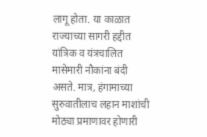लागू होता. या काळात राज्याच्या सागरी हद्दीत यांत्रिक व यंत्रचालित मासेमारी नौकांना बंदी असते. मात्र, हंगामाच्या सुरुवातीलाच लहान माशांची मोठ्या प्रमाणावर होणारी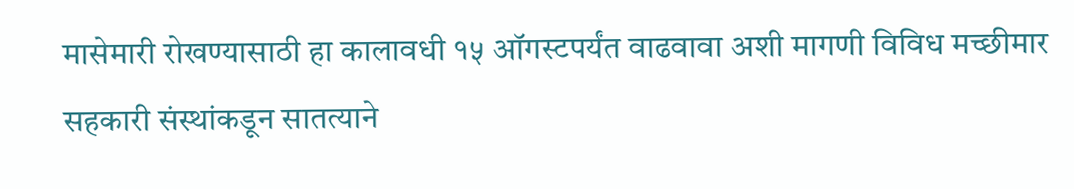मासेमारी रोखण्यासाठी हा कालावधी १५ ऑगस्टपर्यंत वाढवावा अशी मागणी विविध मच्छीमार सहकारी संस्थांकडून सातत्याने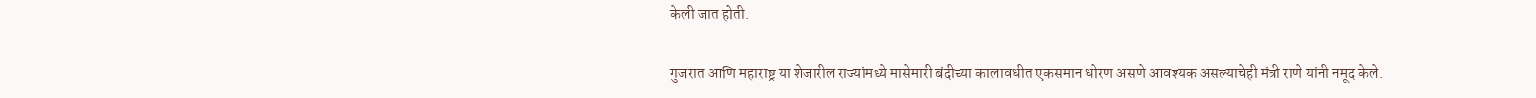केली जात होती.

गुजरात आणि महाराष्ट्र या शेजारील राज्यांमध्ये मासेमारी बंदीच्या कालावधीत एकसमान धोरण असणे आवश्यक असल्याचेही मंत्री राणे यांनी नमूद केले.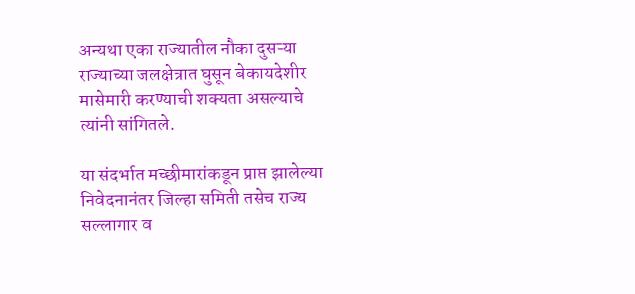अन्यथा एका राज्यातील नौका दुसऱ्या राज्याच्या जलक्षेत्रात घुसून बेकायदेशीर मासेमारी करण्याची शक्यता असल्याचे त्यांनी सांगितले.

या संदर्भात मच्छीमारांकडून प्राप्त झालेल्या निवेदनानंतर जिल्हा समिती तसेच राज्य सल्लागार व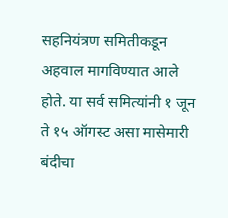सहनियंत्रण समितीकडून अहवाल मागविण्यात आले होते. या सर्व समित्यांनी १ जून ते १५ ऑगस्ट असा मासेमारी बंदीचा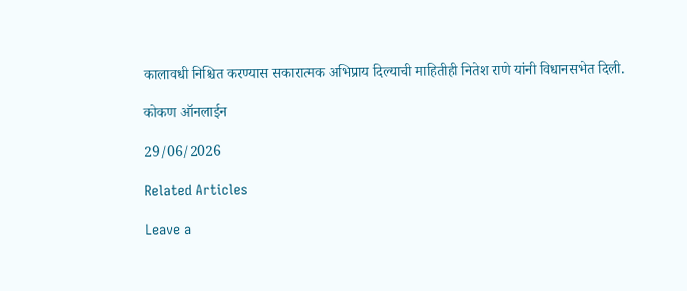कालावधी निश्चित करण्यास सकारात्मक अभिप्राय दिल्याची माहितीही नितेश राणे यांनी विधानसभेत दिली.

कोकण ऑनलाईन

29/06/2026

Related Articles

Leave a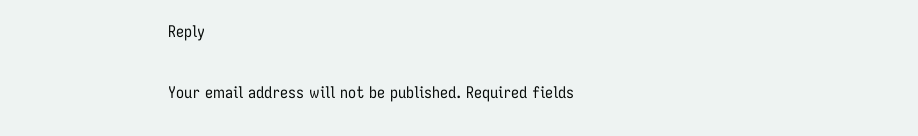Reply

Your email address will not be published. Required fields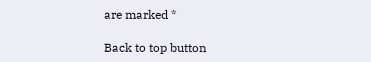are marked *

Back to top button